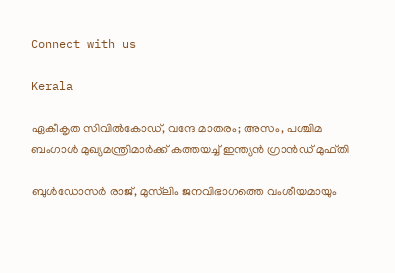Connect with us

Kerala

ഏകീകൃത സിവിൽകോഡ്, വന്ദേ മാതരം; അസം, പശ്ചിമ ബംഗാൾ മുഖ്യമന്ത്രിമാർക്ക് കത്തയച്ച് ഇന്ത്യൻ ഗ്രാൻഡ് മുഫ്തി

ബുൾഡോസർ രാജ്, മുസ്‌ലിം ജനവിഭാഗത്തെ വംശീയമായും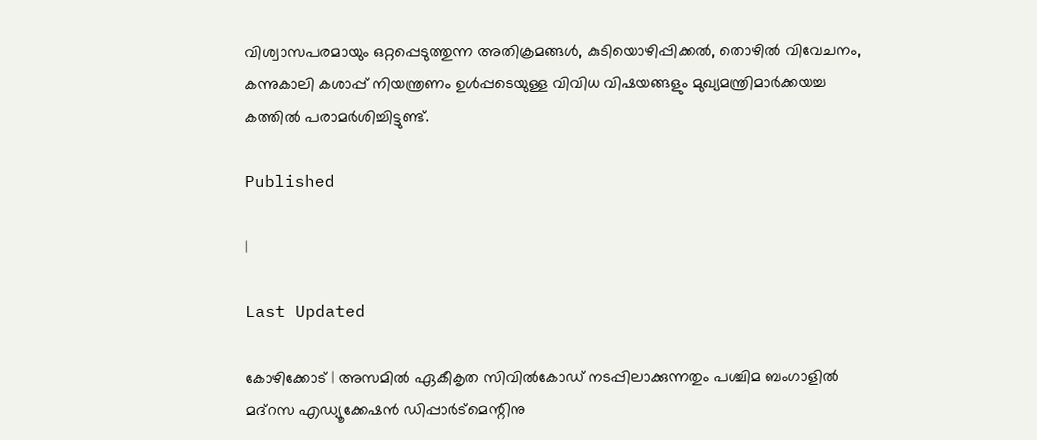വിശ്വാസപരമായും ഒറ്റപ്പെടുത്തുന്ന അതിക്രമങ്ങൾ, കുടിയൊഴിപ്പിക്കൽ, തൊഴിൽ വിവേചനം, കന്നുകാലി കശാപ്പ് നിയന്ത്രണം ഉൾപ്പടെയുള്ള വിവിധ വിഷയങ്ങളും മുഖ്യമന്ത്രിമാർക്കയച്ച കത്തിൽ പരാമർശിച്ചിട്ടുണ്ട്.

Published

|

Last Updated

കോഴിക്കോട് | അസമിൽ ഏകീകൃത സിവിൽകോഡ് നടപ്പിലാക്കുന്നതും പശ്ചിമ ബംഗാളിൽ മദ്‌റസ എഡ്യൂക്കേഷൻ ഡിപ്പാർട്മെന്റിനു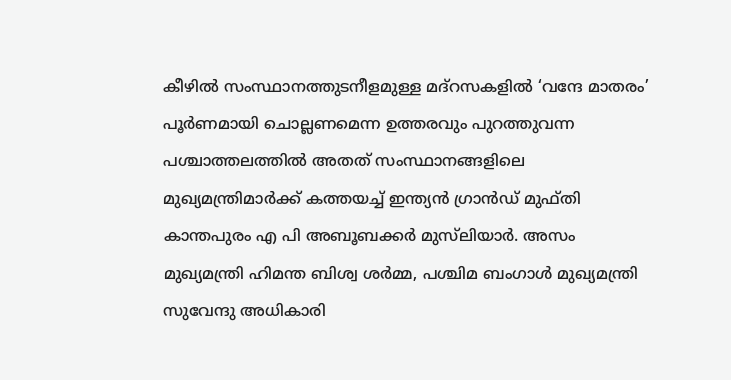കീഴിൽ സംസ്ഥാനത്തുടനീളമുള്ള മദ്‌റസകളിൽ ‘വന്ദേ മാതരം’ പൂർണമായി ചൊല്ലണമെന്ന ഉത്തരവും പുറത്തുവന്ന പശ്ചാത്തലത്തിൽ അതത് സംസ്ഥാനങ്ങളിലെ മുഖ്യമന്ത്രിമാർക്ക് കത്തയച്ച് ഇന്ത്യൻ ഗ്രാൻഡ് മുഫ്തി കാന്തപുരം എ പി അബൂബക്കർ മുസ്‍ലിയാർ. അസം മുഖ്യമന്ത്രി ഹിമന്ത ബിശ്വ ശർമ്മ, പശ്ചിമ ബംഗാൾ മുഖ്യമന്ത്രി സുവേന്ദു അധികാരി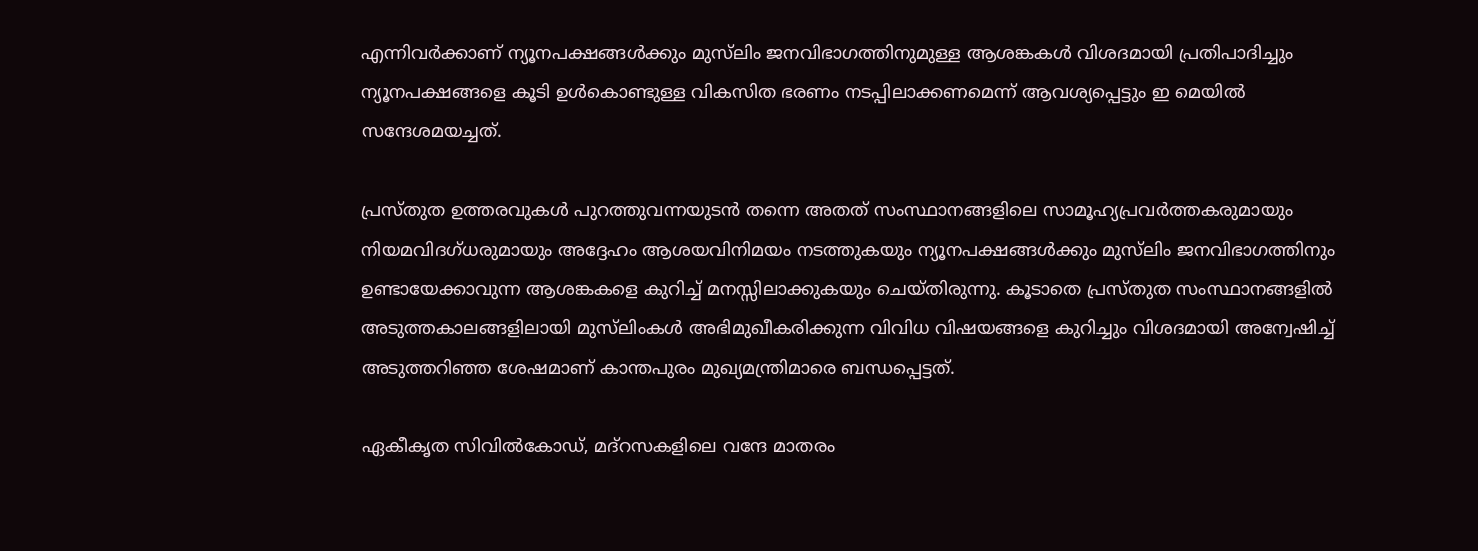എന്നിവർക്കാണ് ന്യൂനപക്ഷങ്ങൾക്കും മുസ്‌ലിം ജനവിഭാഗത്തിനുമുള്ള ആശങ്കകൾ വിശദമായി പ്രതിപാദിച്ചും ന്യൂനപക്ഷങ്ങളെ കൂടി ഉൾകൊണ്ടുള്ള വികസിത ഭരണം നടപ്പിലാക്കണമെന്ന് ആവശ്യപ്പെട്ടും ഇ മെയിൽ സന്ദേശമയച്ചത്.

പ്രസ്തുത ഉത്തരവുകൾ പുറത്തുവന്നയുടൻ തന്നെ അതത് സംസ്ഥാനങ്ങളിലെ സാമൂഹ്യപ്രവർത്തകരുമായും നിയമവിദഗ്ധരുമായും അദ്ദേഹം ആശയവിനിമയം നടത്തുകയും ന്യൂനപക്ഷങ്ങൾക്കും മുസ്‌ലിം ജനവിഭാഗത്തിനും ഉണ്ടായേക്കാവുന്ന ആശങ്കകളെ കുറിച്ച് മനസ്സിലാക്കുകയും ചെയ്തിരുന്നു. കൂടാതെ പ്രസ്തുത സംസ്ഥാനങ്ങളിൽ അടുത്തകാലങ്ങളിലായി മുസ്‌ലിംകൾ അഭിമുഖീകരിക്കുന്ന വിവിധ വിഷയങ്ങളെ കുറിച്ചും വിശദമായി അന്വേഷിച്ച് അടുത്തറിഞ്ഞ ശേഷമാണ് കാന്തപുരം മുഖ്യമന്ത്രിമാരെ ബന്ധപ്പെട്ടത്.

ഏകീകൃത സിവിൽകോഡ്, മദ്‌റസകളിലെ വന്ദേ മാതരം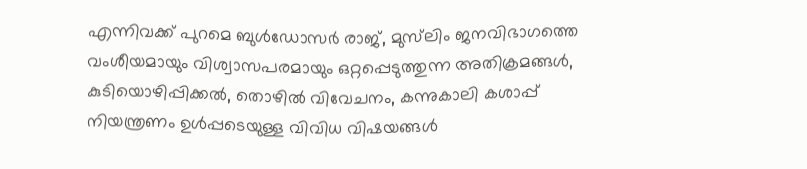എന്നിവക്ക് പുറമെ ബുൾഡോസർ രാജ്, മുസ്‌ലിം ജനവിഭാഗത്തെ വംശീയമായും വിശ്വാസപരമായും ഒറ്റപ്പെടുത്തുന്ന അതിക്രമങ്ങൾ, കുടിയൊഴിപ്പിക്കൽ, തൊഴിൽ വിവേചനം, കന്നുകാലി കശാപ്പ് നിയന്ത്രണം ഉൾപ്പടെയുള്ള വിവിധ വിഷയങ്ങൾ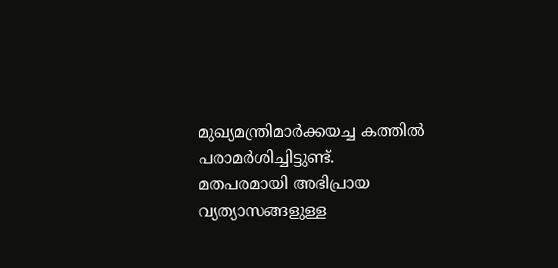മുഖ്യമന്ത്രിമാർക്കയച്ച കത്തിൽ പരാമർശിച്ചിട്ടുണ്ട്. മതപരമായി അഭിപ്രായ വ്യത്യാസങ്ങളുള്ള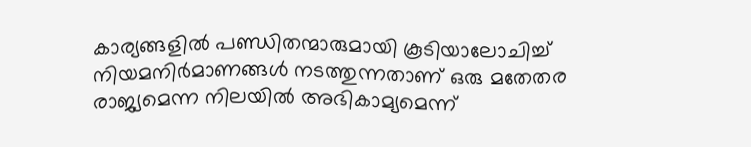കാര്യങ്ങളിൽ പണ്ഡിതന്മാരുമായി കൂടിയാലോചിച്ച് നിയമനിർമാണങ്ങൾ നടത്തുന്നതാണ് ഒരു മതേതര രാജ്യമെന്ന നിലയിൽ അഭികാമ്യമെന്ന്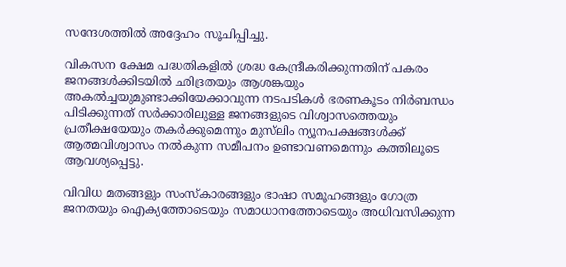സന്ദേശത്തിൽ അദ്ദേഹം സൂചിപ്പിച്ചു.

വികസന ക്ഷേമ പദ്ധതികളിൽ ശ്രദ്ധ കേന്ദ്രീകരിക്കുന്നതിന് പകരം ജനങ്ങൾക്കിടയിൽ ഛിദ്രതയും ആശങ്കയും അകൽച്ചയുമുണ്ടാക്കിയേക്കാവുന്ന നടപടികൾ ഭരണകൂടം നിർബന്ധം പിടിക്കുന്നത് സർക്കാരിലുള്ള ജനങ്ങളുടെ വിശ്വാസത്തെയും പ്രതീക്ഷയേയും തകർക്കുമെന്നും മുസ്‌ലിം ന്യൂനപക്ഷങ്ങൾക്ക് ആത്മവിശ്വാസം നൽകുന്ന സമീപനം ഉണ്ടാവണമെന്നും കത്തിലൂടെ ആവശ്യപ്പെട്ടു.

വിവിധ മതങ്ങളും സംസ്കാരങ്ങളും ഭാഷാ സമൂഹങ്ങളും ഗോത്ര ജനതയും ഐക്യത്തോടെയും സമാധാനത്തോടെയും അധിവസിക്കുന്ന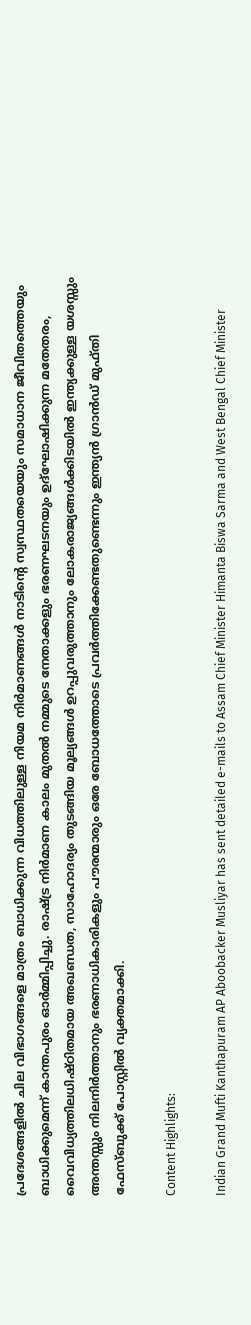പ്രദേശങ്ങളിൽ ചില വിഭാഗങ്ങളെ മാത്രം ബാധിക്കുന്ന വിധത്തിലുള്ള നിയമ നിർമാണങ്ങൾ നാടിന്റെ സ്വസ്ഥതയെയും സമാധാന ജീവിതത്തെയും ബാധിക്കുമെന്ന് കാന്തപുരം ഓർമ്മിപ്പിച്ചു. രാഷ്ട്ര നിർമാണ കാലം മുതൽ നമ്മുടെ നേതാക്കളും ഭരണഘടനയും ഉദ്‌ഘോഷിക്കുന്ന മതേതരം, വൈവിധ്യത്തിലധിഷ്ഠിതമായ അഖണ്ഡത, സാഹോദര്യം തുടങ്ങിയ മൂല്യങ്ങൾ ഉറപ്പുവരുത്താനും ലോകരാജ്യങ്ങൾക്കിടയിൽ ഇന്ത്യക്കുള്ള യശസ്സും അന്തസ്സും നിലനിർത്താനും ഭരണാധികാരികളും പൗരന്മാരും ഒരേ ബോധത്തോടെ പ്രവർത്തിക്കേണ്ടതുണ്ടെന്നും ഇന്ത്യൻ ഗ്രാൻഡ് മുഫ്തി ഫേസ്ബുക്ക് പോസ്റ്റിൽ വ്യക്തമാക്കി.

Content Highlights:

Indian Grand Mufti Kanthapuram AP Aboobacker Musliyar has sent detailed e-mails to Assam Chief Minister Himanta Biswa Sarma and West Bengal Chief Minister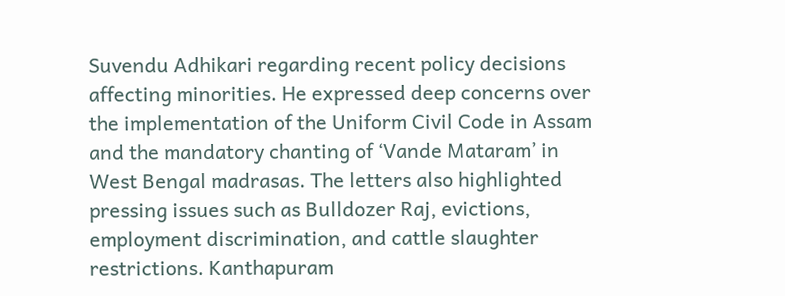Suvendu Adhikari regarding recent policy decisions affecting minorities. He expressed deep concerns over the implementation of the Uniform Civil Code in Assam and the mandatory chanting of ‘Vande Mataram’ in West Bengal madrasas. The letters also highlighted pressing issues such as Bulldozer Raj, evictions, employment discrimination, and cattle slaughter restrictions. Kanthapuram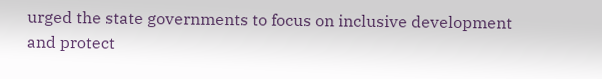urged the state governments to focus on inclusive development and protect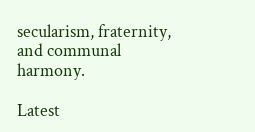secularism, fraternity, and communal harmony.

Latest